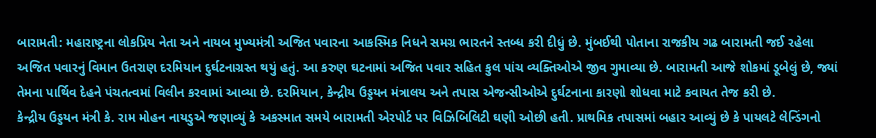બારામતી: મહારાષ્ટ્રના લોકપ્રિય નેતા અને નાયબ મુખ્યમંત્રી અજિત પવારના આકસ્મિક નિધને સમગ્ર ભારતને સ્તબ્ધ કરી દીધું છે. મુંબઈથી પોતાના રાજકીય ગઢ બારામતી જઈ રહેલા અજિત પવારનું વિમાન ઉતરાણ દરમિયાન દુર્ઘટનાગ્રસ્ત થયું હતું. આ કરુણ ઘટનામાં અજિત પવાર સહિત કુલ પાંચ વ્યક્તિઓએ જીવ ગુમાવ્યા છે. બારામતી આજે શોકમાં ડૂબેલું છે, જ્યાં તેમના પાર્થિવ દેહને પંચતત્વમાં વિલીન કરવામાં આવ્યા છે. દરમિયાન, કેન્દ્રીય ઉડ્ડયન મંત્રાલય અને તપાસ એજન્સીઓએ દુર્ઘટનાના કારણો શોધવા માટે કવાયત તેજ કરી છે.
કેન્દ્રીય ઉડ્ડયન મંત્રી કે. રામ મોહન નાયડુએ જણાવ્યું કે અકસ્માત સમયે બારામતી એરપોર્ટ પર વિઝિબિલિટી ઘણી ઓછી હતી. પ્રાથમિક તપાસમાં બહાર આવ્યું છે કે પાયલટે લેન્ડિંગનો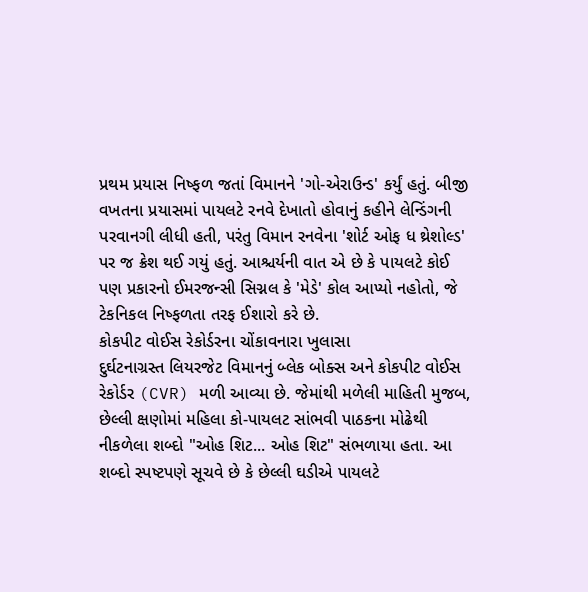પ્રથમ પ્રયાસ નિષ્ફળ જતાં વિમાનને 'ગો-એરાઉન્ડ' કર્યું હતું. બીજી વખતના પ્રયાસમાં પાયલટે રનવે દેખાતો હોવાનું કહીને લેન્ડિંગની પરવાનગી લીધી હતી, પરંતુ વિમાન રનવેના 'શોર્ટ ઓફ ધ થ્રેશોલ્ડ' પર જ ક્રેશ થઈ ગયું હતું. આશ્ચર્યની વાત એ છે કે પાયલટે કોઈ પણ પ્રકારનો ઈમરજન્સી સિગ્નલ કે 'મેડે' કોલ આપ્યો નહોતો, જે ટેકનિકલ નિષ્ફળતા તરફ ઈશારો કરે છે.
કોકપીટ વોઈસ રેકોર્ડરના ચોંકાવનારા ખુલાસા
દુર્ઘટનાગ્રસ્ત લિયરજેટ વિમાનનું બ્લેક બોક્સ અને કોકપીટ વોઈસ રેકોર્ડર (CVR) મળી આવ્યા છે. જેમાંથી મળેલી માહિતી મુજબ, છેલ્લી ક્ષણોમાં મહિલા કો-પાયલટ સાંભવી પાઠકના મોઢેથી નીકળેલા શબ્દો "ઓહ શિટ... ઓહ શિટ" સંભળાયા હતા. આ શબ્દો સ્પષ્ટપણે સૂચવે છે કે છેલ્લી ઘડીએ પાયલટે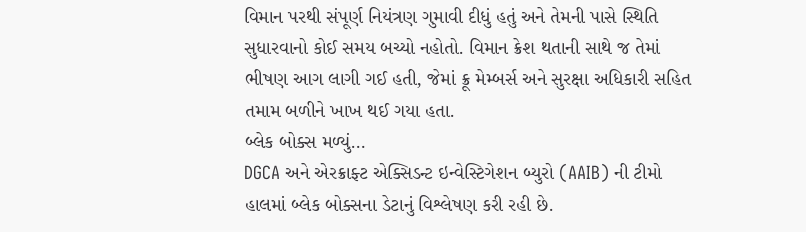વિમાન પરથી સંપૂર્ણ નિયંત્રણ ગુમાવી દીધું હતું અને તેમની પાસે સ્થિતિ સુધારવાનો કોઈ સમય બચ્યો નહોતો. વિમાન ક્રેશ થતાની સાથે જ તેમાં ભીષણ આગ લાગી ગઈ હતી, જેમાં ક્રૂ મેમ્બર્સ અને સુરક્ષા અધિકારી સહિત તમામ બળીને ખાખ થઈ ગયા હતા.
બ્લેક બોક્સ મળ્યું…
DGCA અને એરક્રાફ્ટ એક્સિડન્ટ ઇન્વેસ્ટિગેશન બ્યુરો (AAIB) ની ટીમો હાલમાં બ્લેક બોક્સના ડેટાનું વિશ્લેષણ કરી રહી છે.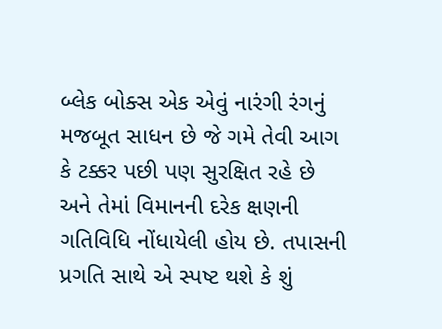બ્લેક બોક્સ એક એવું નારંગી રંગનું મજબૂત સાધન છે જે ગમે તેવી આગ કે ટક્કર પછી પણ સુરક્ષિત રહે છે અને તેમાં વિમાનની દરેક ક્ષણની ગતિવિધિ નોંધાયેલી હોય છે. તપાસની પ્રગતિ સાથે એ સ્પષ્ટ થશે કે શું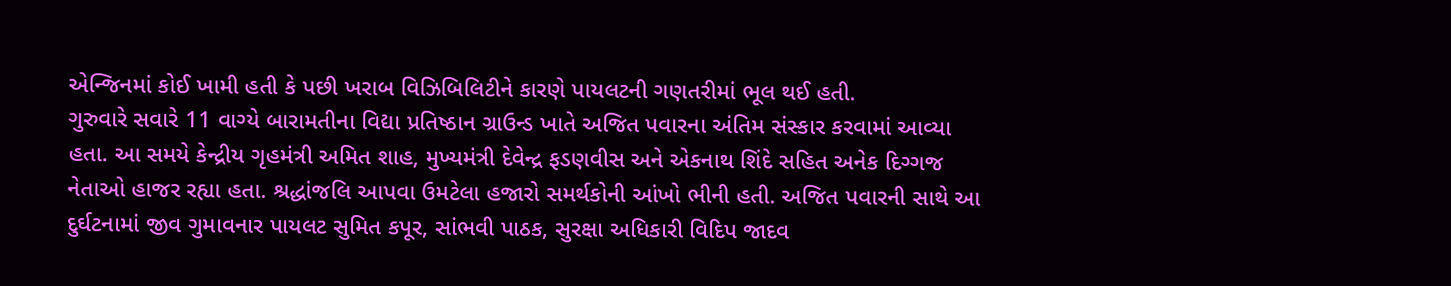એન્જિનમાં કોઈ ખામી હતી કે પછી ખરાબ વિઝિબિલિટીને કારણે પાયલટની ગણતરીમાં ભૂલ થઈ હતી.
ગુરુવારે સવારે 11 વાગ્યે બારામતીના વિદ્યા પ્રતિષ્ઠાન ગ્રાઉન્ડ ખાતે અજિત પવારના અંતિમ સંસ્કાર કરવામાં આવ્યા હતા. આ સમયે કેન્દ્રીય ગૃહમંત્રી અમિત શાહ, મુખ્યમંત્રી દેવેન્દ્ર ફડણવીસ અને એકનાથ શિંદે સહિત અનેક દિગ્ગજ નેતાઓ હાજર રહ્યા હતા. શ્રદ્ધાંજલિ આપવા ઉમટેલા હજારો સમર્થકોની આંખો ભીની હતી. અજિત પવારની સાથે આ દુર્ઘટનામાં જીવ ગુમાવનાર પાયલટ સુમિત કપૂર, સાંભવી પાઠક, સુરક્ષા અધિકારી વિદિપ જાદવ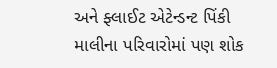અને ફ્લાઈટ એટેન્ડન્ટ પિંકી માલીના પરિવારોમાં પણ શોક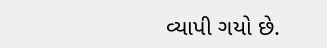વ્યાપી ગયો છે.